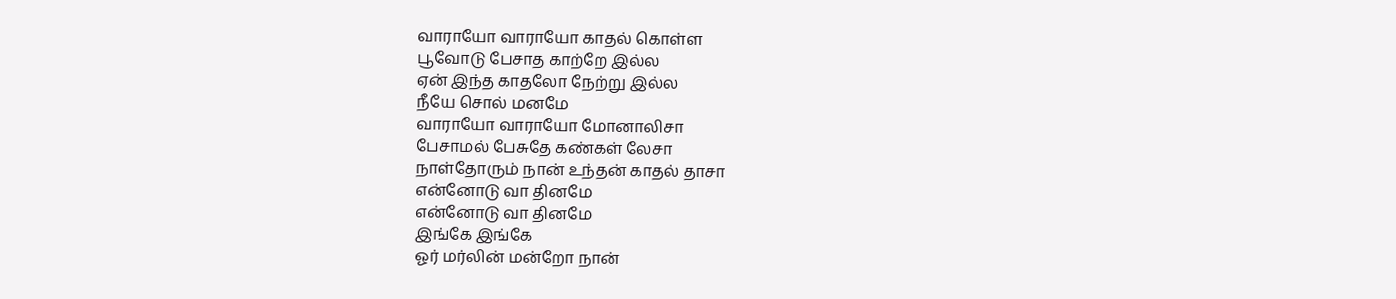வாராயோ வாராயோ காதல் கொள்ள
பூவோடு பேசாத காற்றே இல்ல
ஏன் இந்த காதலோ நேற்று இல்ல
நீயே சொல் மனமே
வாராயோ வாராயோ மோனாலிசா
பேசாமல் பேசுதே கண்கள் லேசா
நாள்தோரும் நான் உந்தன் காதல் தாசா
என்னோடு வா தினமே
என்னோடு வா தினமே
இங்கே இங்கே
ஓர் மர்லின் மன்றோ நான்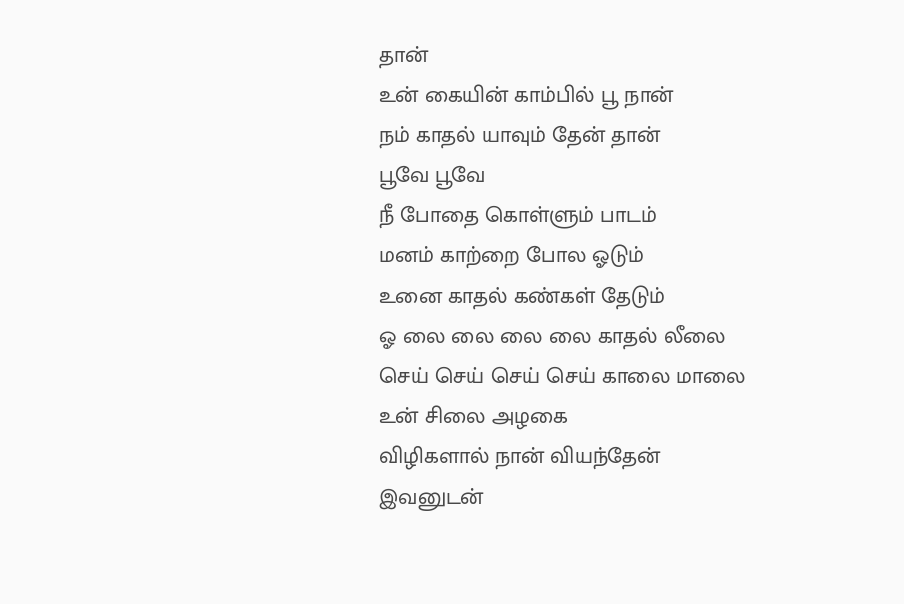தான்
உன் கையின் காம்பில் பூ நான்
நம் காதல் யாவும் தேன் தான்
பூவே பூவே
நீ போதை கொள்ளும் பாடம்
மனம் காற்றை போல ஓடும்
உனை காதல் கண்கள் தேடும்
ஓ லை லை லை லை காதல் லீலை
செய் செய் செய் செய் காலை மாலை
உன் சிலை அழகை
விழிகளால் நான் வியந்தேன்
இவனுடன்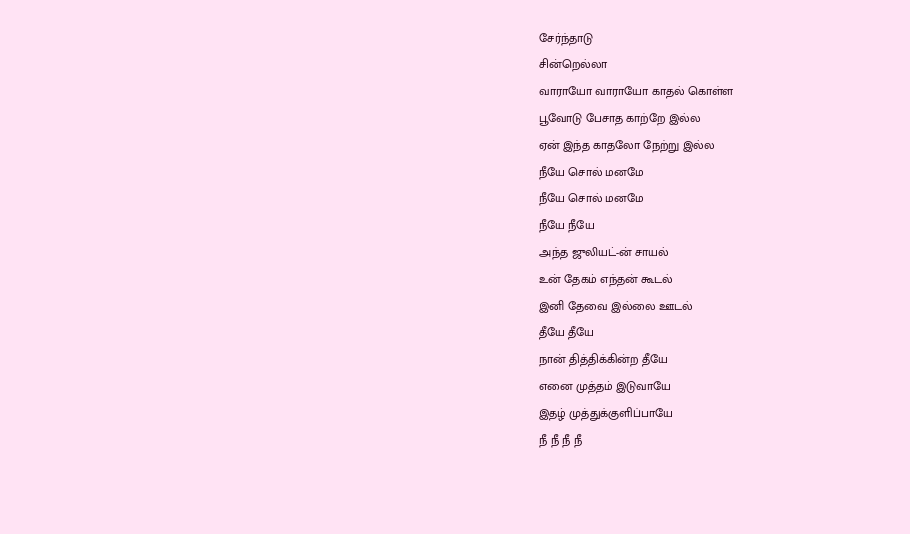சேர்ந்தாடு
சின்றெல்லா
வாராயோ வாராயோ காதல் கொள்ள
பூவோடு பேசாத காற்றே இல்ல
ஏன் இந்த காதலோ நேற்று இல்ல
நீயே சொல் மனமே
நீயே சொல் மனமே
நீயே நீயே
அந்த ஜுலியட்-ன் சாயல்
உன் தேகம் எந்தன் கூடல்
இனி தேவை இல்லை ஊடல்
தீயே தீயே
நான் தித்திக்கின்ற தீயே
எனை முத்தம் இடுவாயே
இதழ் முத்துக்குளிப்பாயே
நீ நீ நீ நீ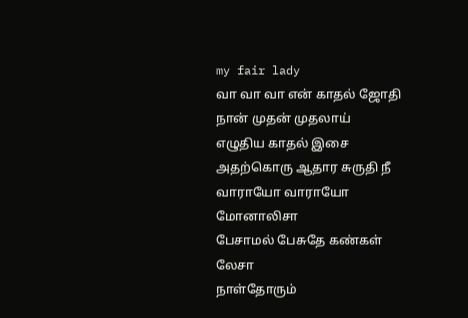my fair lady
வா வா வா என் காதல் ஜோதி
நான் முதன் முதலாய்
எழுதிய காதல் இசை
அதற்கொரு ஆதார சுருதி நீ
வாராயோ வாராயோ மோனாலிசா
பேசாமல் பேசுதே கண்கள் லேசா
நாள்தோரும்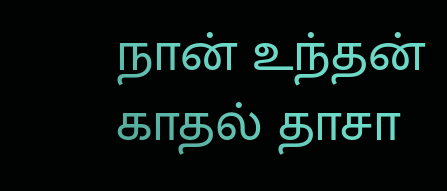நான் உந்தன் காதல் தாசா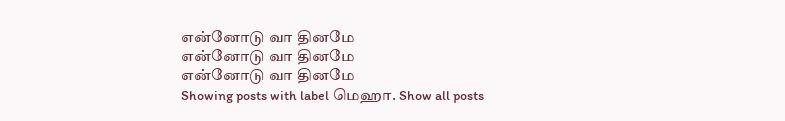என்னோடு வா தினமே
என்னோடு வா தினமே
என்னோடு வா தினமே
Showing posts with label மெஹா. Show all posts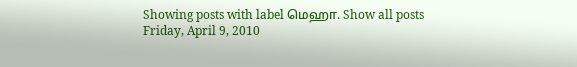Showing posts with label மெஹா. Show all posts
Friday, April 9, 2010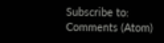Subscribe to:
Comments (Atom)